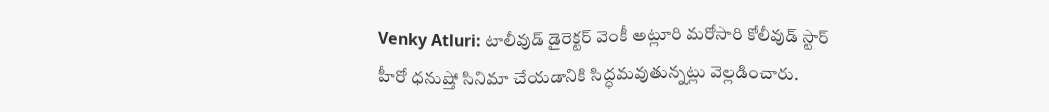Venky Atluri: టాలీవుడ్ డైరెక్టర్ వెంకీ అట్లూరి మరోసారి కోలీవుడ్ స్టార్ హీరో ధనుష్తో సినిమా చేయడానికి సిద్ధమవుతున్నట్లు వెల్లడించారు.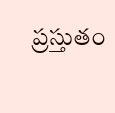ప్రస్తుతం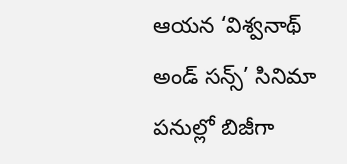ఆయన ‘విశ్వనాథ్ అండ్ సన్స్’ సినిమా పనుల్లో బిజీగా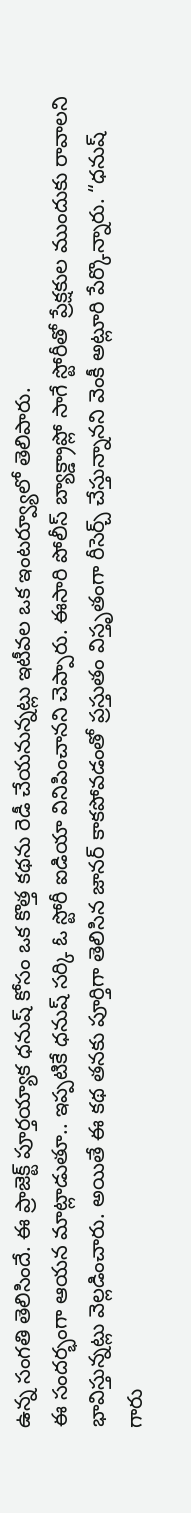ఉన్న సంగతి తెలిసిందే. ఈ ప్రాజెక్ట్ పూర్తయ్యాక ధనుష్ కోసం ఒక కొత్త కథను రెడీ చేయనున్నట్లు ఇటీవల ఒక ఇంటర్వ్యూలో తెలిపారు.
ఈ సందర్భంగా ఆయన మాట్లాడుతూ.. ఇప్పటికే ధనుష్ సర్కి ఓ స్టోరీ ఐడియా వినిపించానని చెప్పారు. ఈసారి పోలీస్ బ్యాక్డ్రాప్లో సాగే స్టోరీతో ప్రేక్షకుల ముందుకు రావాలని భావిస్తున్నట్లు వెల్లడించారు. అయితే ఈ కథ తనకు పూర్తిగా తెలిసిన జానర్ కాకపోవడంతో ప్రస్తుతం విస్తృతంగా రీసెర్చ్ చేస్తున్నానని వెంకీ అట్లూరి పేర్కొన్నారు. “ధనుష్ గారు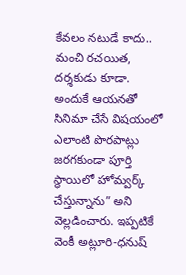కేవలం నటుడే కాదు.. మంచి రచయిత, దర్శకుడు కూడా. అందుకే ఆయనతో సినిమా చేసే విషయంలో ఎలాంటి పొరపాట్లు జరగకుండా పూర్తి స్థాయిలో హోమ్వర్క్ చేస్తున్నాను” అని వెల్లడించారు. ఇప్పటికే వెంకీ అట్లూరి-ధనుష్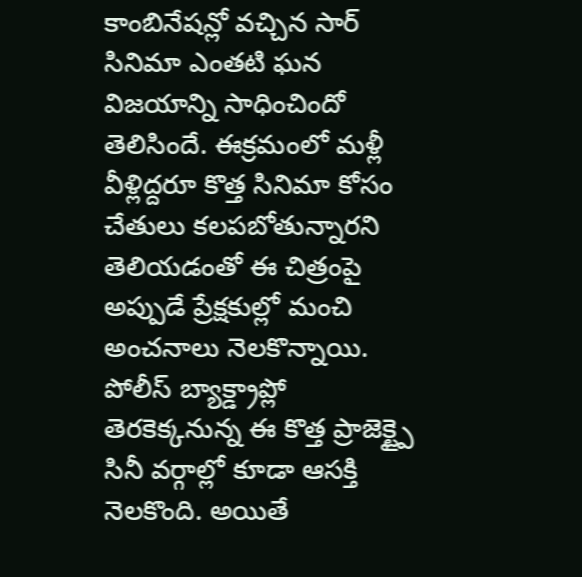కాంబినేషన్లో వచ్చిన సార్ సినిమా ఎంతటి ఘన విజయాన్ని సాధించిందో తెలిసిందే. ఈక్రమంలో మళ్లీ వీళ్లిద్దరూ కొత్త సినిమా కోసం చేతులు కలపబోతున్నారని తెలియడంతో ఈ చిత్రంపై అప్పుడే ప్రేక్షకుల్లో మంచి అంచనాలు నెలకొన్నాయి. పోలీస్ బ్యాక్డ్రాప్లో తెరకెక్కనున్న ఈ కొత్త ప్రాజెక్ట్పై సినీ వర్గాల్లో కూడా ఆసక్తి నెలకొంది. అయితే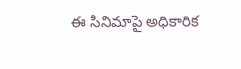ఈ సినిమాపై అధికారిక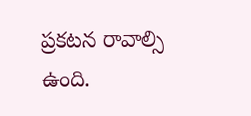ప్రకటన రావాల్సి ఉంది.